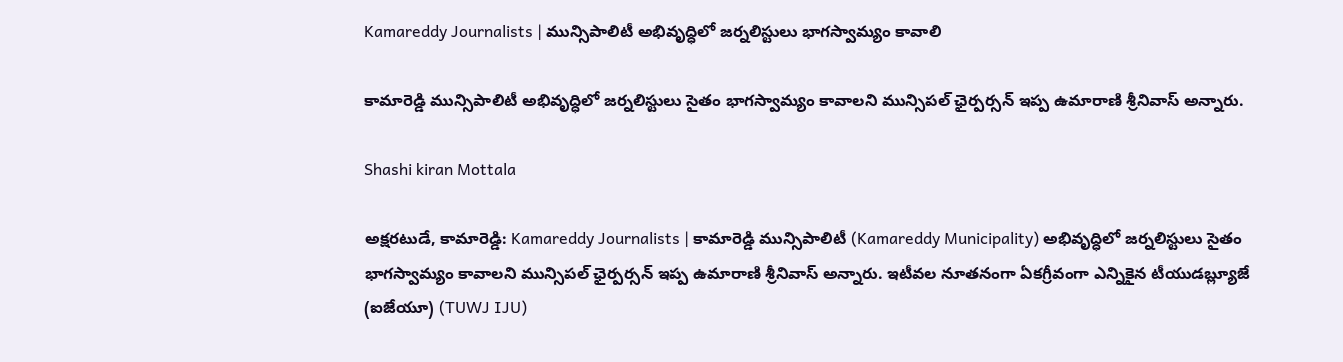Kamareddy Journalists | మున్సిపాలిటీ అభివృద్ధిలో జర్నలిస్టులు భాగస్వామ్యం కావాలి

కామారెడ్డి మున్సిపాలిటీ అభివృద్ధిలో జర్నలిస్టులు సైతం భాగస్వామ్యం కావాలని మున్సిపల్ ఛైర్పర్సన్ ఇప్ప ఉమారాణి శ్రీనివాస్ అన్నారు.

Shashi kiran Mottala

అక్షరటుడే, కామారెడ్డి: Kamareddy Journalists | కామారెడ్డి మున్సిపాలిటీ (Kamareddy Municipality) అభివృద్ధిలో జర్నలిస్టులు సైతం భాగస్వామ్యం కావాలని మున్సిపల్ ఛైర్పర్సన్ ఇప్ప ఉమారాణి శ్రీనివాస్ అన్నారు. ఇటీవల నూతనంగా ఏకగ్రీవంగా ఎన్నికైన టీయుడబ్ల్యూజే (ఐజేయూ) (TUWJ IJU)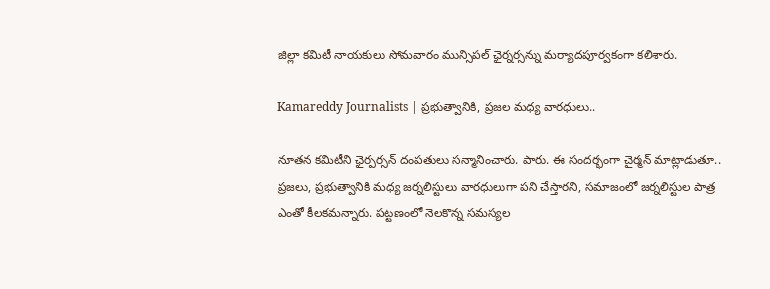జిల్లా కమిటీ నాయకులు సోమవారం మున్సిపల్ ఛైర్నర్సన్ను మర్యాదపూర్వకంగా కలిశారు.

Kamareddy Journalists | ప్రభుత్వానికి, ప్రజల మధ్య వారధులు..

నూతన కమిటీని ఛైర్పర్సన్ దంపతులు సన్మానించారు. పారు. ఈ సందర్భంగా చైర్మన్ మాట్లాడుతూ.. ప్రజలు, ప్రభుత్వానికి మధ్య జర్నలిస్టులు వారధులుగా పని చేస్తారని, సమాజంలో జర్నలిస్టుల పాత్ర ఎంతో కీలకమన్నారు. పట్టణంలో నెలకొన్న సమస్యల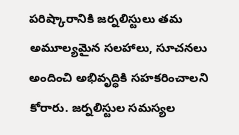పరిష్కారానికి జర్నలిస్టులు తమ అమూల్యమైన సలహాలు, సూచనలు అందించి అభివృద్ధికి సహకరించాలని కోరారు. జర్నలిస్టుల సమస్యల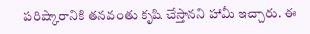పరిష్కారానికి తనవంతు కృషి చేస్తానని హామీ ఇచ్చారు. ఈ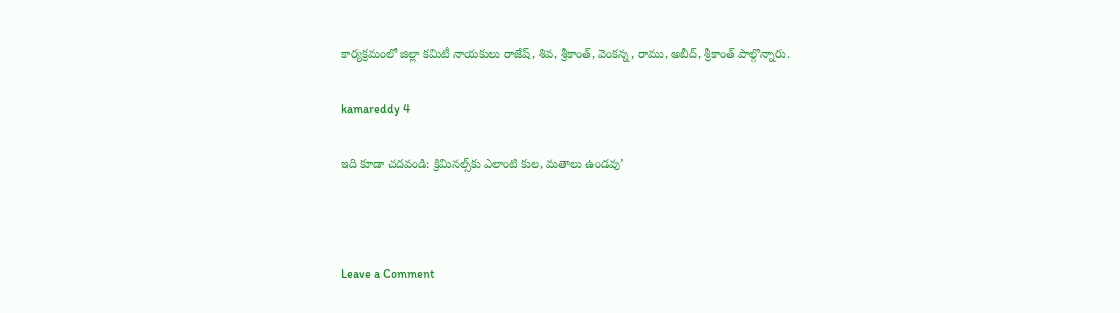కార్యక్రమంలో జిల్లా కమిటీ నాయకులు రాజేష్, శివ, శ్రీకాంత్, వెంకన్న, రాము, అబీద్, శ్రీకాంత్ పాల్గొన్నారు.

kamareddy 4

ఇది కూడా చదవండి: క్రిమినల్స్‌కు ఎలాంటి కుల, మతాలు ఉండవు’



Leave a Comment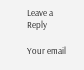Leave a Reply

Your email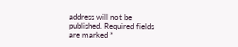address will not be published. Required fields are marked *